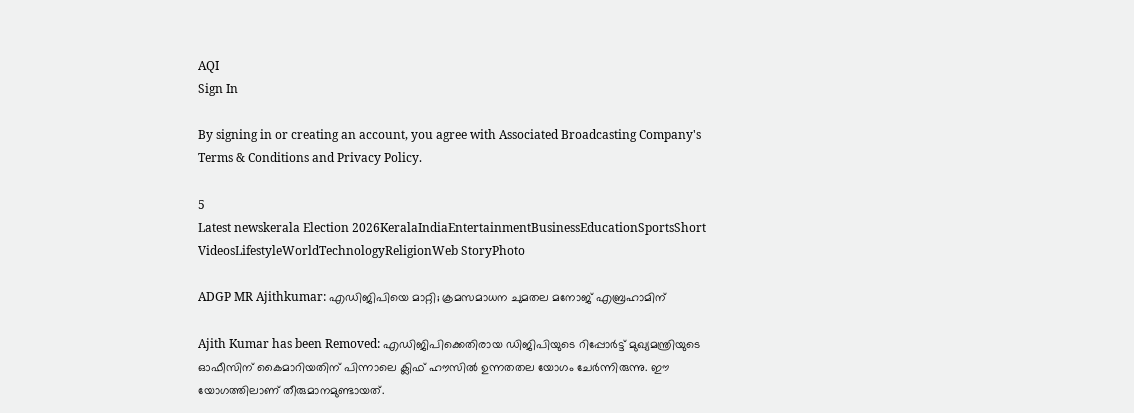AQI
Sign In

By signing in or creating an account, you agree with Associated Broadcasting Company's Terms & Conditions and Privacy Policy.

5
Latest newskerala Election 2026KeralaIndiaEntertainmentBusinessEducationSportsShort VideosLifestyleWorldTechnologyReligionWeb StoryPhoto

ADGP MR Ajithkumar: എഡിജിപിയെ മാറ്റി; ക്രമസമാധന ചുമതല മനോജ് എബ്രഹാമിന്

Ajith Kumar has been Removed: എഡിജിപിക്കെതിരായ ഡിജിപിയുടെ റിപ്പോര്‍ട്ട് മുഖ്യമന്ത്രിയുടെ ഓഫീസിന് കൈമാറിയതിന് പിന്നാലെ ക്ലിഫ് ഹൗസില്‍ ഉന്നതതല യോഗം ചേര്‍ന്നിരുന്നു. ഈ യോഗത്തിലാണ് തീരുമാനമുണ്ടായത്.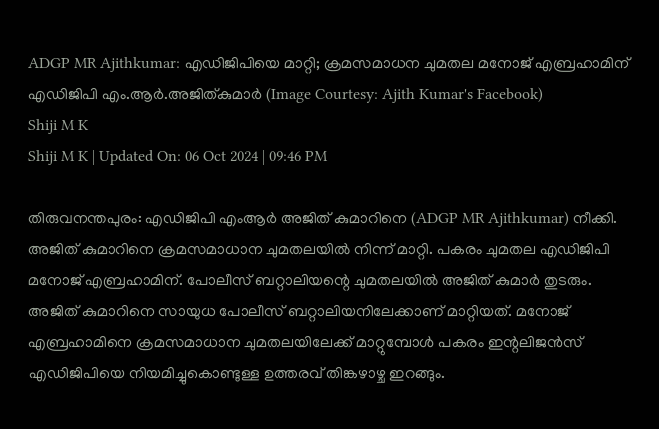ADGP MR Ajithkumar: എഡിജിപിയെ മാറ്റി; ക്രമസമാധന ചുമതല മനോജ് എബ്രഹാമിന്
എഡിജിപി എം.ആർ.അജിത്കുമാർ (Image Courtesy: Ajith Kumar's Facebook)
Shiji M K
Shiji M K | Updated On: 06 Oct 2024 | 09:46 PM

തിരുവനന്തപുരം: എഡിജിപി എംആര്‍ അജിത് കുമാറിനെ (ADGP MR Ajithkumar) നീക്കി. അജിത് കുമാറിനെ ക്രമസമാധാന ചുമതലയില്‍ നിന്ന് മാറ്റി. പകരം ചുമതല എഡിജിപി മനോജ് എബ്രഹാമിന്. പോലീസ് ബറ്റാലിയന്റെ ചുമതലയില്‍ അജിത് കുമാര്‍ തുടരും. അജിത് കുമാറിനെ സായുധ പോലീസ് ബറ്റാലിയനിലേക്കാണ് മാറ്റിയത്. മനോജ് എബ്രഹാമിനെ ക്രമസമാധാന ചുമതലയിലേക്ക് മാറ്റുമ്പോള്‍ പകരം ഇന്റലിജന്‍സ് എഡിജിപിയെ നിയമിച്ചുകൊണ്ടുള്ള ഉത്തരവ് തിങ്കഴാഴ്ച ഇറങ്ങും.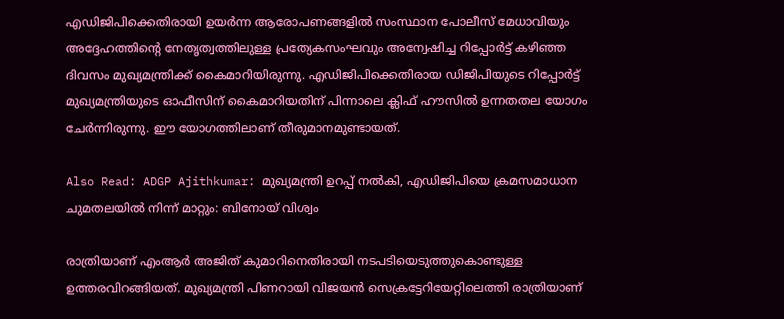എഡിജിപിക്കെതിരായി ഉയര്‍ന്ന ആരോപണങ്ങളില്‍ സംസ്ഥാന പോലീസ് മേധാവിയും അദ്ദേഹത്തിന്റെ നേതൃത്വത്തിലുള്ള പ്രത്യേകസംഘവും അന്വേഷിച്ച റിപ്പോര്‍ട്ട് കഴിഞ്ഞ ദിവസം മുഖ്യമന്ത്രിക്ക് കൈമാറിയിരുന്നു. എഡിജിപിക്കെതിരായ ഡിജിപിയുടെ റിപ്പോര്‍ട്ട് മുഖ്യമന്ത്രിയുടെ ഓഫീസിന് കൈമാറിയതിന് പിന്നാലെ ക്ലിഫ് ഹൗസില്‍ ഉന്നതതല യോഗം ചേര്‍ന്നിരുന്നു. ഈ യോഗത്തിലാണ് തീരുമാനമുണ്ടായത്.

Also Read: ADGP Ajithkumar: മുഖ്യമന്ത്രി ഉറപ്പ് നല്‍കി, എഡിജിപിയെ ക്രമസമാധാന ചുമതലയില്‍ നിന്ന് മാറ്റും: ബിനോയ് വിശ്വം

രാത്രിയാണ് എംആര്‍ അജിത് കുമാറിനെതിരായി നടപടിയെടുത്തുകൊണ്ടുള്ള ഉത്തരവിറങ്ങിയത്. മുഖ്യമന്ത്രി പിണറായി വിജയന്‍ സെക്രട്ടേറിയേറ്റിലെത്തി രാത്രിയാണ്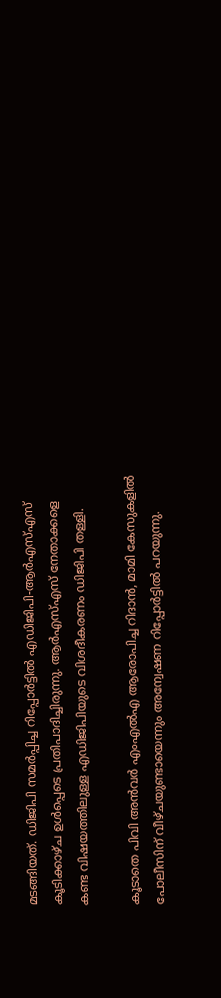മടങ്ങിയത്. ഡിജിപി സമര്‍പ്പിച്ച റിപ്പോര്‍ട്ടില്‍ എഡിജിപി-ആര്‍എസ്എസ് കൂടിക്കാഴ്ച ഉള്‍പ്പെടെ പ്രതിപാദിച്ചിരുന്നു. ആര്‍എസ്എസ് നേതാക്കളെ കണ്ട വിഷയത്തിലുള്ള എഡിജിപിയുടെ വിശദീകരണം ഡിജിപി തള്ളി.

കൂടാതെ പിവി അന്‍വര്‍ എംഎല്‍എ ആരോപിച്ച റിദാന്‍, മാമി കേസുകളില്‍ പോലീസിന് വീഴ്ചയുണ്ടായെന്നും അന്വേഷണ റിപ്പോര്‍ട്ടില്‍ പറയുന്നു.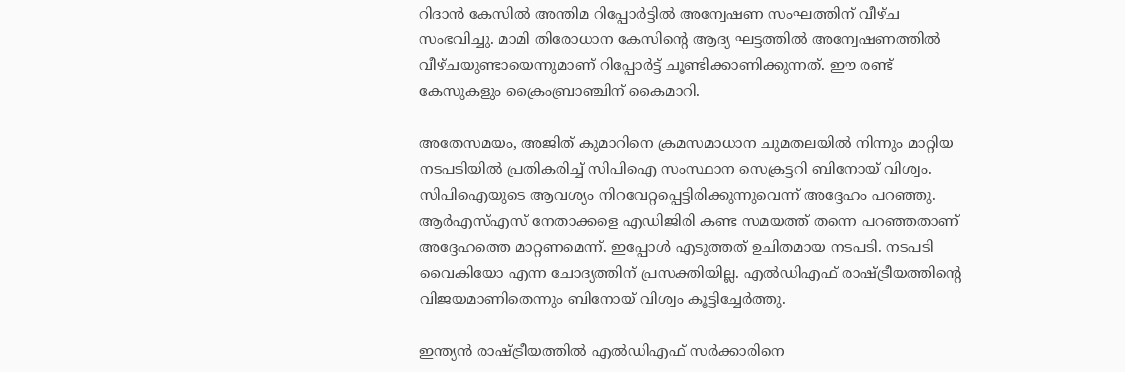റിദാന്‍ കേസില്‍ അന്തിമ റിപ്പോര്‍ട്ടില്‍ അന്വേഷണ സംഘത്തിന് വീഴ്ച സംഭവിച്ചു. മാമി തിരോധാന കേസിന്റെ ആദ്യ ഘട്ടത്തില്‍ അന്വേഷണത്തില്‍ വീഴ്ചയുണ്ടായെന്നുമാണ് റിപ്പോര്‍ട്ട് ചൂണ്ടിക്കാണിക്കുന്നത്. ഈ രണ്ട് കേസുകളും ക്രൈംബ്രാഞ്ചിന് കൈമാറി.

അതേസമയം, അജിത് കുമാറിനെ ക്രമസമാധാന ചുമതലയില്‍ നിന്നും മാറ്റിയ നടപടിയില്‍ പ്രതികരിച്ച് സിപിഐ സംസ്ഥാന സെക്രട്ടറി ബിനോയ് വിശ്വം. സിപിഐയുടെ ആവശ്യം നിറവേറ്റപ്പെട്ടിരിക്കുന്നുവെന്ന് അദ്ദേഹം പറഞ്ഞു. ആര്‍എസ്എസ് നേതാക്കളെ എഡിജിരി കണ്ട സമയത്ത് തന്നെ പറഞ്ഞതാണ് അദ്ദേഹത്തെ മാറ്റണമെന്ന്. ഇപ്പോള്‍ എടുത്തത് ഉചിതമായ നടപടി. നടപടി വൈകിയോ എന്ന ചോദ്യത്തിന് പ്രസക്തിയില്ല. എല്‍ഡിഎഫ് രാഷ്ട്രീയത്തിന്റെ വിജയമാണിതെന്നും ബിനോയ് വിശ്വം കൂട്ടിച്ചേര്‍ത്തു.

ഇന്ത്യന്‍ രാഷ്ട്രീയത്തില്‍ എല്‍ഡിഎഫ് സര്‍ക്കാരിനെ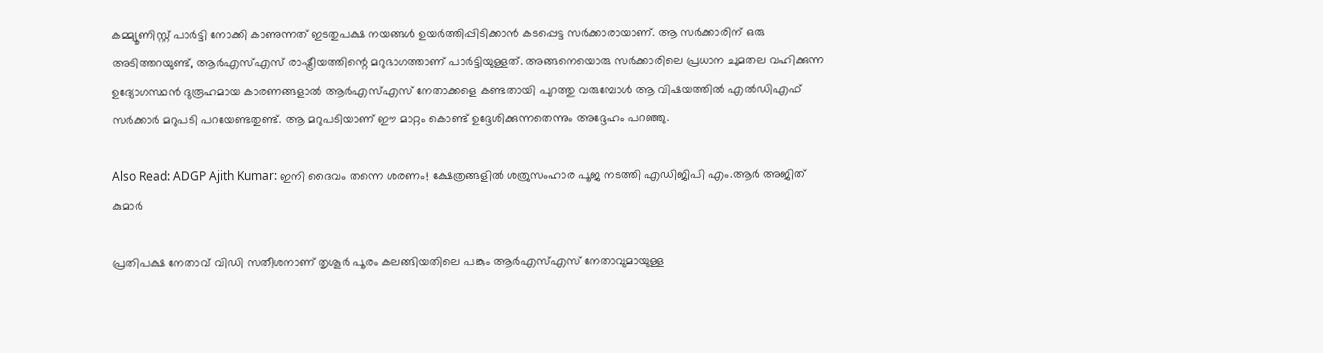കമ്മ്യൂണിസ്റ്റ് പാര്‍ട്ടി നോക്കി കാണുന്നത് ഇടതുപക്ഷ നയങ്ങള്‍ ഉയര്‍ത്തിപ്പിടിക്കാന്‍ കടപ്പെട്ട സര്‍ക്കാരായാണ്. ആ സര്‍ക്കാരിന് ഒരു അടിത്തറയുണ്ട്, ആര്‍എസ്എസ് രാഷ്ട്രീയത്തിന്റെ മറുഭാഗത്താണ് പാര്‍ട്ടിയുള്ളത്. അങ്ങനെയൊരു സര്‍ക്കാരിലെ പ്രധാന ചുമതല വഹിക്കുന്ന ഉദ്യോഗസ്ഥന്‍ ദുരൂഹമായ കാരണങ്ങളാല്‍ ആര്‍എസ്എസ് നേതാക്കളെ കണ്ടതായി പുറത്തു വരുമ്പോള്‍ ആ വിഷയത്തില്‍ എല്‍ഡിഎഫ് സര്‍ക്കാര്‍ മറുപടി പറയേണ്ടതുണ്ട്. ആ മറുപടിയാണ് ഈ മാറ്റം കൊണ്ട് ഉദ്ദേശിക്കുന്നതെന്നും അദ്ദേഹം പറഞ്ഞു.

Also Read: ADGP Ajith Kumar: ഇനി ദൈവം തന്നെ ശരണം! ക്ഷേത്രങ്ങളിൽ ശത്രുസംഹാര പൂജ നടത്തി എഡിജിപി എം.ആർ അജിത് കുമാർ

പ്രതിപക്ഷ നേതാവ് വിഡി സതീശനാണ് തൃശൂര്‍ പൂരം കലങ്ങിയതിലെ പങ്കും ആര്‍എസ്എസ് നേതാവുമായുള്ള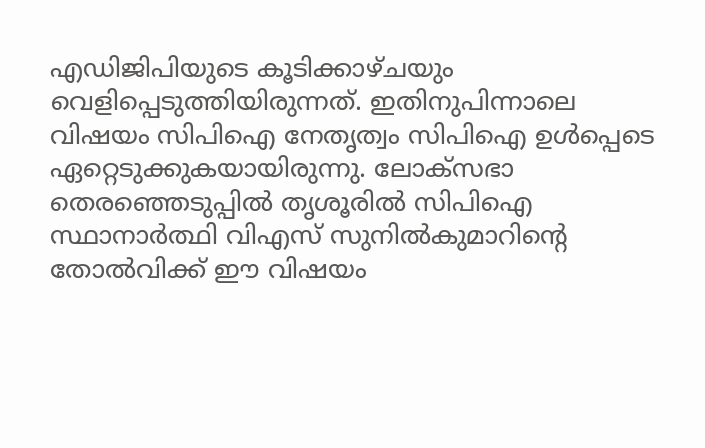എഡിജിപിയുടെ കൂടിക്കാഴ്ചയും വെളിപ്പെടുത്തിയിരുന്നത്. ഇതിനുപിന്നാലെ വിഷയം സിപിഐ നേതൃത്വം സിപിഐ ഉള്‍പ്പെടെ ഏറ്റെടുക്കുകയായിരുന്നു. ലോക്സഭാ തെരഞ്ഞെടുപ്പില്‍ തൃശൂരില്‍ സിപിഐ സ്ഥാനാര്‍ത്ഥി വിഎസ് സുനില്‍കുമാറിന്റെ തോല്‍വിക്ക് ഈ വിഷയം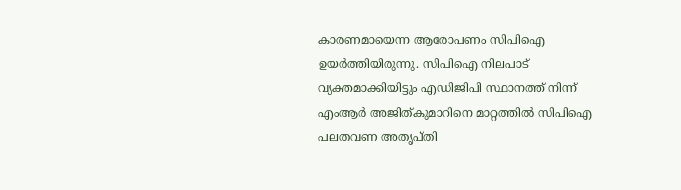കാരണമായെന്ന ആരോപണം സിപിഐ ഉയര്‍ത്തിയിരുന്നു. സിപിഐ നിലപാട് വ്യക്തമാക്കിയിട്ടും എഡിജിപി സ്ഥാനത്ത് നിന്ന് എംആര്‍ അജിത്കുമാറിനെ മാറ്റത്തില്‍ സിപിഐ പലതവണ അതൃപ്തി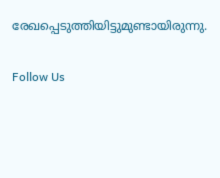രേഖപ്പെടുത്തിയിട്ടുമുണ്ടായിരുന്നു.

Follow Us